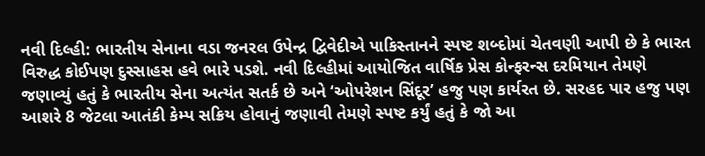નવી દિલ્હી: ભારતીય સેનાના વડા જનરલ ઉપેન્દ્ર દ્વિવેદીએ પાકિસ્તાનને સ્પષ્ટ શબ્દોમાં ચેતવણી આપી છે કે ભારત વિરુદ્ધ કોઈપણ દુસ્સાહસ હવે ભારે પડશે. નવી દિલ્હીમાં આયોજિત વાર્ષિક પ્રેસ કોન્ફરન્સ દરમિયાન તેમણે જણાવ્યું હતું કે ભારતીય સેના અત્યંત સતર્ક છે અને ‘ઓપરેશન સિંદૂર’ હજુ પણ કાર્યરત છે. સરહદ પાર હજુ પણ આશરે 8 જેટલા આતંકી કેમ્પ સક્રિય હોવાનું જણાવી તેમણે સ્પષ્ટ કર્યું હતું કે જો આ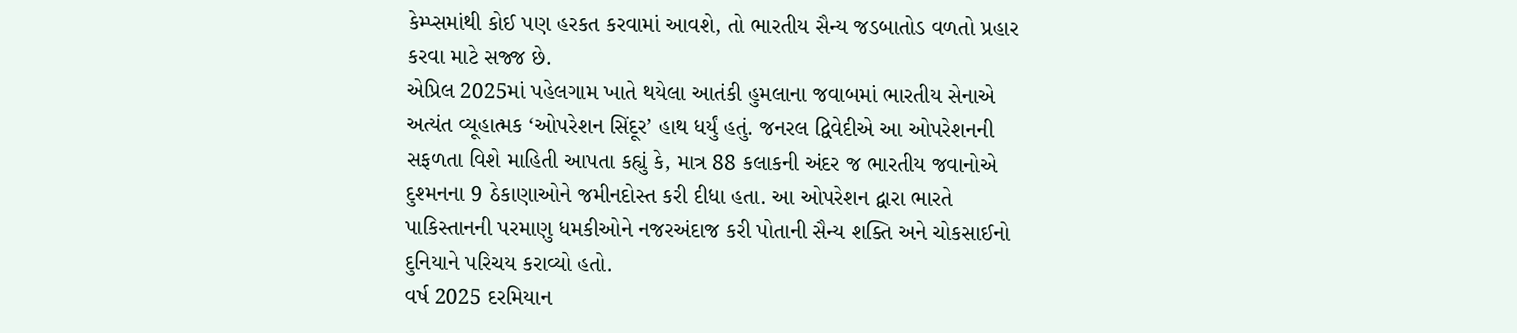કેમ્પ્સમાંથી કોઈ પણ હરકત કરવામાં આવશે, તો ભારતીય સૈન્ય જડબાતોડ વળતો પ્રહાર કરવા માટે સજ્જ છે.
એપ્રિલ 2025માં પહેલગામ ખાતે થયેલા આતંકી હુમલાના જવાબમાં ભારતીય સેનાએ અત્યંત વ્યૂહાત્મક ‘ઓપરેશન સિંદૂર’ હાથ ધર્યું હતું. જનરલ દ્વિવેદીએ આ ઓપરેશનની સફળતા વિશે માહિતી આપતા કહ્યું કે, માત્ર 88 કલાકની અંદર જ ભારતીય જવાનોએ દુશ્મનના 9 ઠેકાણાઓને જમીનદોસ્ત કરી દીધા હતા. આ ઓપરેશન દ્વારા ભારતે પાકિસ્તાનની પરમાણુ ધમકીઓને નજરઅંદાજ કરી પોતાની સૈન્ય શક્તિ અને ચોકસાઈનો દુનિયાને પરિચય કરાવ્યો હતો.
વર્ષ 2025 દરમિયાન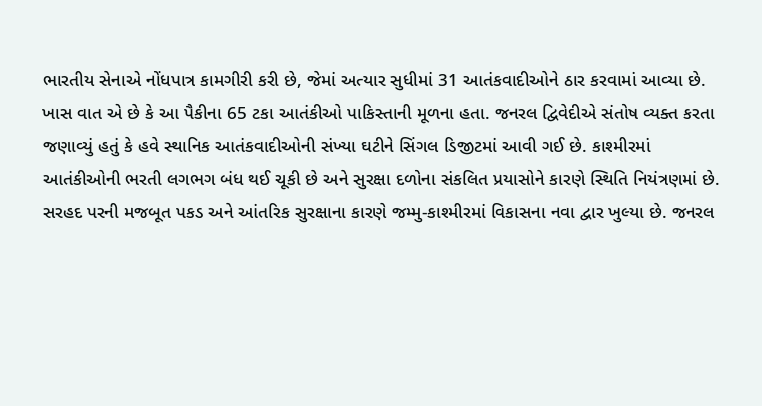ભારતીય સેનાએ નોંધપાત્ર કામગીરી કરી છે, જેમાં અત્યાર સુધીમાં 31 આતંકવાદીઓને ઠાર કરવામાં આવ્યા છે. ખાસ વાત એ છે કે આ પૈકીના 65 ટકા આતંકીઓ પાકિસ્તાની મૂળના હતા. જનરલ દ્વિવેદીએ સંતોષ વ્યક્ત કરતા જણાવ્યું હતું કે હવે સ્થાનિક આતંકવાદીઓની સંખ્યા ઘટીને સિંગલ ડિજીટમાં આવી ગઈ છે. કાશ્મીરમાં આતંકીઓની ભરતી લગભગ બંધ થઈ ચૂકી છે અને સુરક્ષા દળોના સંકલિત પ્રયાસોને કારણે સ્થિતિ નિયંત્રણમાં છે.
સરહદ પરની મજબૂત પકડ અને આંતરિક સુરક્ષાના કારણે જમ્મુ-કાશ્મીરમાં વિકાસના નવા દ્વાર ખુલ્યા છે. જનરલ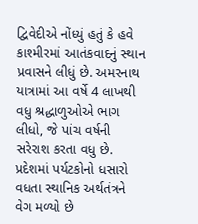દ્વિવેદીએ નોંધ્યું હતું કે હવે કાશ્મીરમાં આતંકવાદનું સ્થાન પ્રવાસને લીધું છે. અમરનાથ યાત્રામાં આ વર્ષે 4 લાખથી વધુ શ્રદ્ધાળુઓએ ભાગ લીધો, જે પાંચ વર્ષની સરેરાશ કરતા વધુ છે. પ્રદેશમાં પર્યટકોનો ધસારો વધતા સ્થાનિક અર્થતંત્રને વેગ મળ્યો છે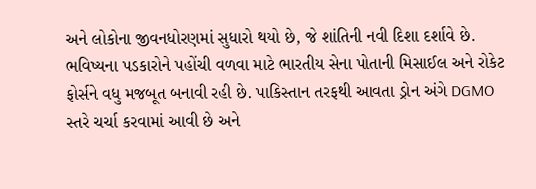અને લોકોના જીવનધોરણમાં સુધારો થયો છે, જે શાંતિની નવી દિશા દર્શાવે છે.
ભવિષ્યના પડકારોને પહોંચી વળવા માટે ભારતીય સેના પોતાની મિસાઈલ અને રોકેટ ફોર્સને વધુ મજબૂત બનાવી રહી છે. પાકિસ્તાન તરફથી આવતા ડ્રોન અંગે DGMO સ્તરે ચર્ચા કરવામાં આવી છે અને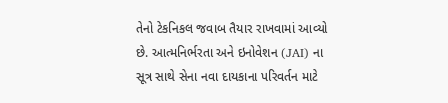તેનો ટેકનિકલ જવાબ તૈયાર રાખવામાં આવ્યો છે. આત્મનિર્ભરતા અને ઇનોવેશન (JAI) ના સૂત્ર સાથે સેના નવા દાયકાના પરિવર્તન માટે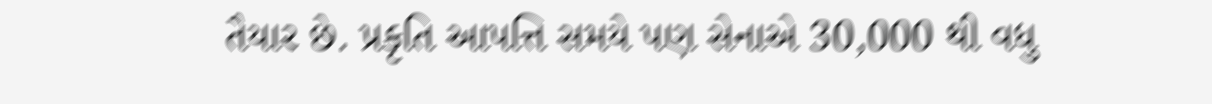તૈયાર છે. પ્રકૃતિ આપત્તિ સમયે પણ સેનાએ 30,000 થી વધુ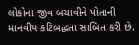લોકોના જીવ બચાવીને પોતાની માનવીય કટિબદ્ધતા સાબિત કરી છે.